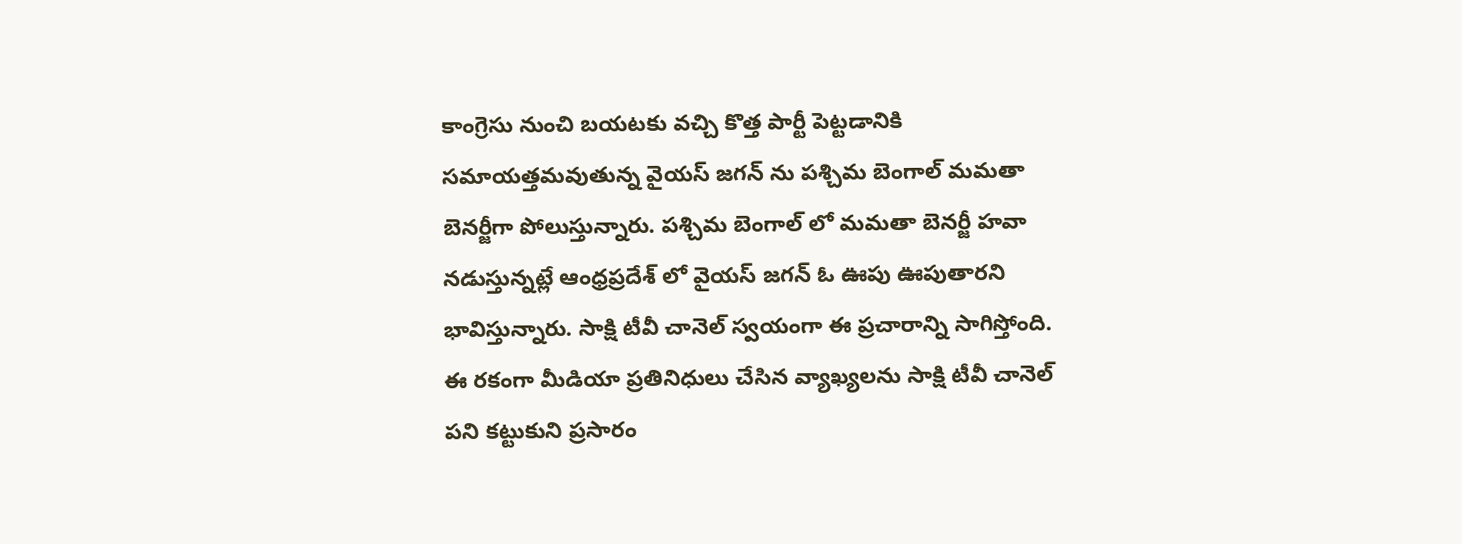కాంగ్రెసు నుంచి బయటకు వచ్చి కొత్త పార్టీ పెట్టడానికి సమాయత్తమవుతున్న వైయస్ జగన్ ను పశ్చిమ బెంగాల్ మమతా బెనర్జీగా పోలుస్తున్నారు. పశ్చిమ బెంగాల్ లో మమతా బెనర్జీ హవా నడుస్తున్నట్లే ఆంధ్రప్రదేశ్ లో వైయస్ జగన్ ఓ ఊపు ఊపుతారని భావిస్తున్నారు. సాక్షి టీవీ చానెల్ స్వయంగా ఈ ప్రచారాన్ని సాగిస్తోంది. ఈ రకంగా మీడియా ప్రతినిధులు చేసిన వ్యాఖ్యలను సాక్షి టీవీ చానెల్ పని కట్టుకుని ప్రసారం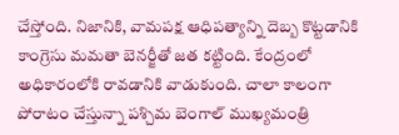చేస్తోంది. నిజానికి, వామపక్ష ఆధిపత్యాన్ని దెబ్బ కొట్టడానికి కాంగ్రెసు మమతా బెనర్జీతో జత కట్టింది. కేంద్రంలో అధికారంలోకి రావడానికి వాడుకుంది. చాలా కాలంగా పోరాటం చేస్తున్నా పశ్చిమ బెంగాల్ ముఖ్యమంత్రి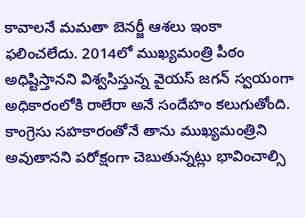కావాలనే మమతా బెనర్జీ ఆశలు ఇంకా ఫలించలేదు. 2014లో ముఖ్యమంత్రి పీఠం అధిష్టిస్తానని విశ్వసిస్తున్న వైయస్ జగన్ స్వయంగా అధికారంలోకి రాలేరా అనే సందేహం కలుగుతోంది. కాంగ్రెసు సహకారంతోనే తాను ముఖ్యమంత్రిని అవుతానని పరోక్షంగా చెబుతున్నట్లు భావించాల్సి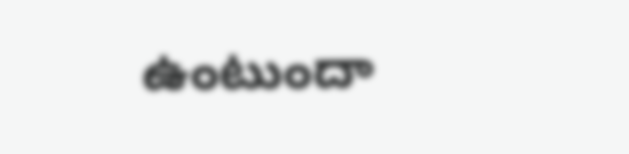ఉంటుందా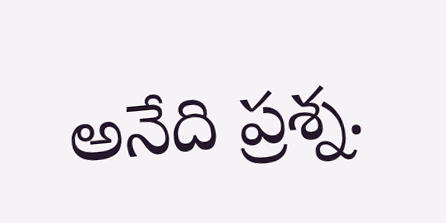అనేది ప్రశ్న.